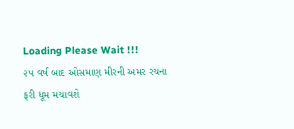Loading Please Wait !!!
૨૫ વર્ષ બાદ ઓસમાણ મીરની અમર રચના ફરી ધૂમ મચાવશે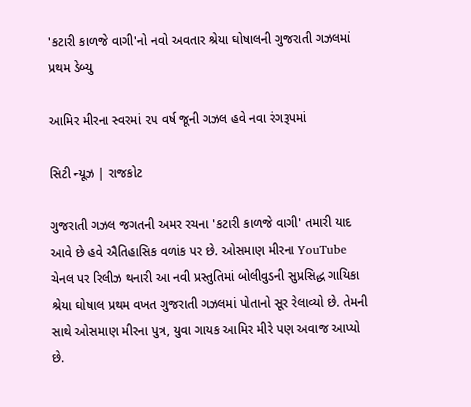'કટારી કાળજે વાગી'નો નવો અવતાર શ્રેયા ઘોષાલની ગુજરાતી ગઝલમાં પ્રથમ ડેબ્યુ

આમિર મીરના સ્વરમાં ૨૫ વર્ષ જૂની ગઝલ હવે નવા રંગરૂપમાં

સિટી ન્યૂઝ | રાજકોટ

ગુજરાતી ગઝલ જગતની અમર રચના 'કટારી કાળજે વાગી' તમારી યાદ આવે છે હવે ઐતિહાસિક વળાંક પર છે. ઓસમાણ મીરના YouTube ચેનલ પર રિલીઝ થનારી આ નવી પ્રસ્તુતિમાં બોલીવુડની સુપ્રસિદ્ધ ગાયિકા શ્રેયા ઘોષાલ પ્રથમ વખત ગુજરાતી ગઝલમાં પોતાનો સૂર રેલાવ્યો છે. તેમની સાથે ઓસમાણ મીરના પુત્ર, યુવા ગાયક આમિર મીરે પણ અવાજ આપ્યો છે.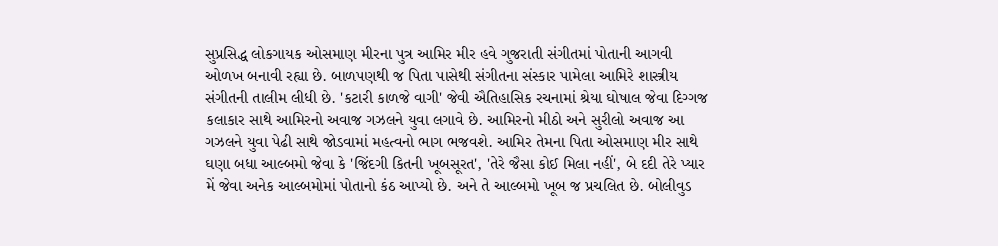સુપ્રસિદ્ધ લોકગાયક ઓસમાણ મીરના પુત્ર આમિર મીર હવે ગુજરાતી સંગીતમાં પોતાની આગવી ઓળખ બનાવી રહ્યા છે. બાળપણથી જ પિતા પાસેથી સંગીતના સંસ્કાર પામેલા આમિરે શાસ્ત્રીય સંગીતની તાલીમ લીધી છે. 'કટારી કાળજે વાગી' જેવી ઐતિહાસિક રચનામાં શ્રેયા ઘોષાલ જેવા દિગ્ગજ કલાકાર સાથે આમિરનો અવાજ ગઝલને યુવા લગાવે છે. આમિરનો મીઠો અને સુરીલો અવાજ આ ગઝલને યુવા પેઢી સાથે જોડવામાં મહત્વનો ભાગ ભજવશે. આમિર તેમના પિતા ઓસમાણ મીર સાથે ઘણા બધા આલ્બમો જેવા કે 'જિંદગી કિતની ખૂબસૂરત', 'તેરે જૈસા કોઈ મિલા નહીં', બે દદી તેરે પ્યાર મેં જેવા અનેક આલ્બમોમાં પોતાનો કંઠ આપ્યો છે. અને તે આલ્બમો ખૂબ જ પ્રચલિત છે. બોલીવુડ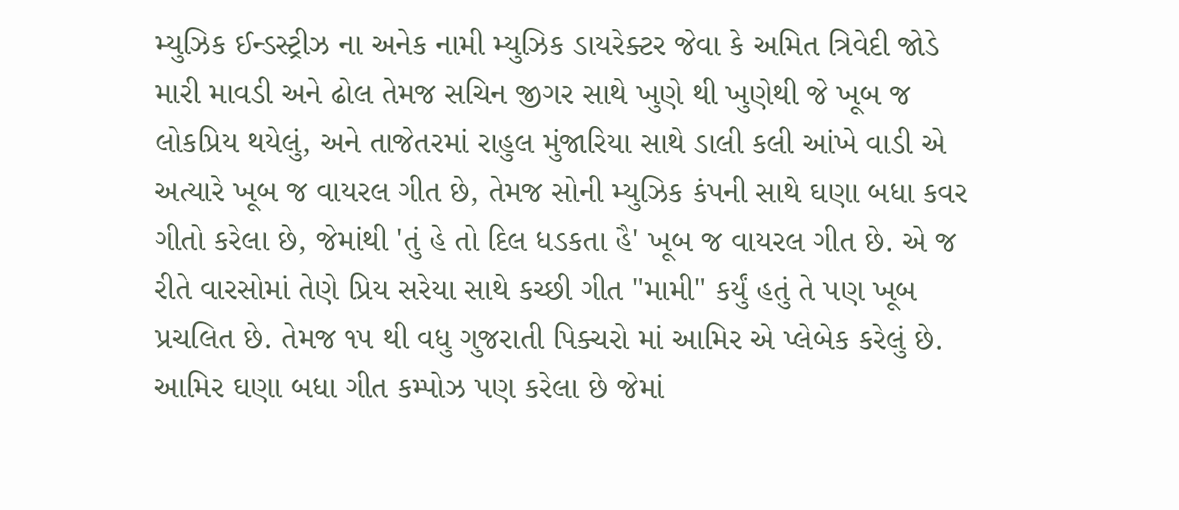મ્યુઝિક ઈન્ડસ્ટ્રીઝ ના અનેક નામી મ્યુઝિક ડાયરેક્ટર જેવા કે અમિત ત્રિવેદી જોડે મારી માવડી અને ઢોલ તેમજ સચિન જીગર સાથે ખુણે થી ખુણેથી જે ખૂબ જ લોકપ્રિય થયેલું, અને તાજેતરમાં રાહુલ મુંજારિયા સાથે ડાલી કલી આંખે વાડી એ અત્યારે ખૂબ જ વાયરલ ગીત છે, તેમજ સોની મ્યુઝિક કંપની સાથે ઘણા બધા કવર ગીતો કરેલા છે, જેમાંથી 'તું હે તો દિલ ધડકતા હૈ' ખૂબ જ વાયરલ ગીત છે. એ જ રીતે વારસોમાં તેણે પ્રિય સરેયા સાથે કચ્છી ગીત "મામી" કર્યું હતું તે પણ ખૂબ પ્રચલિત છે. તેમજ ૧૫ થી વધુ ગુજરાતી પિક્ચરો માં આમિર એ પ્લેબેક કરેલું છે. આમિર ઘણા બધા ગીત કમ્પોઝ પણ કરેલા છે જેમાં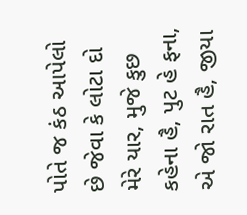પોતે જ કંઠ આપેલો છે જેવા કે લોટા દો મેરે યાર, મુજે કુછ કહેના હૈ, પુટ હે ફના, એ જો રાત હૈ, જીયા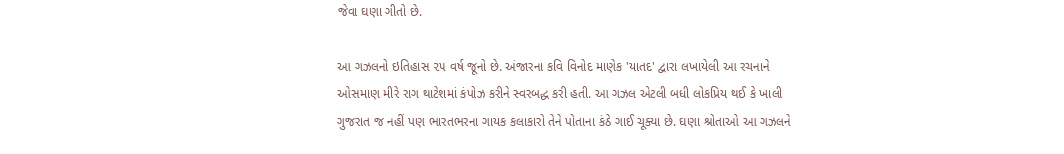જેવા ઘણા ગીતો છે.

આ ગઝલનો ઇતિહાસ ૨૫ વર્ષ જૂનો છે. અંજારના કવિ વિનોદ માણેક 'યાતદ' દ્વારા લખાયેલી આ રચનાને ઓસમાણ મીરે રાગ થાટેશમાં કંપોઝ કરીને સ્વરબદ્ધ કરી હતી. આ ગઝલ એટલી બધી લોકપ્રિય થઈ કે ખાલી ગુજરાત જ નહીં પણ ભારતભરના ગાયક કલાકારો તેને પોતાના કંઠે ગાઈ ચૂક્યા છે. ઘણા શ્રોતાઓ આ ગઝલને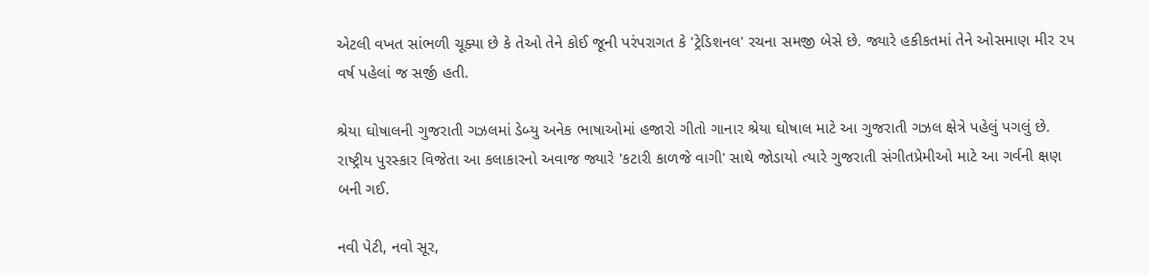એટલી વખત સાંભળી ચૂક્યા છે કે તેઓ તેને કોઈ જૂની પરંપરાગત કે 'ટ્રેડિશનલ' રચના સમજી બેસે છે. જ્યારે હકીકતમાં તેને ઓસમાણ મીર ૨૫ વર્ષ પહેલાં જ સર્જી હતી.

શ્રેયા ઘોષાલની ગુજરાતી ગઝલમાં ડેબ્યુ અનેક ભાષાઓમાં હજારો ગીતો ગાનાર શ્રેયા ઘોષાલ માટે આ ગુજરાતી ગઝલ ક્ષેત્રે પહેલું પગલું છે. રાષ્ટ્રીય પુરસ્કાર વિજેતા આ કલાકારનો અવાજ જ્યારે 'કટારી કાળજે વાગી' સાથે જોડાયો ત્યારે ગુજરાતી સંગીતપ્રેમીઓ માટે આ ગર્વની ક્ષણ બની ગઈ.

નવી પેટી, નવો સૂર,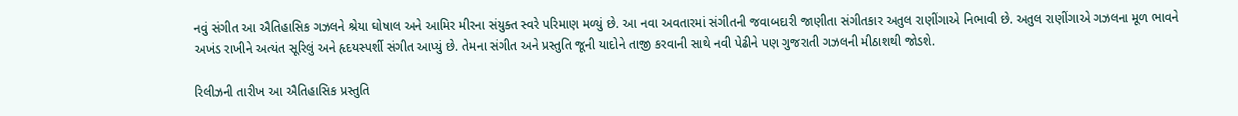નવું સંગીત આ ઐતિહાસિક ગઝલને શ્રેયા ઘોષાલ અને આમિર મીરના સંયુક્ત સ્વરે પરિમાણ મળ્યું છે. આ નવા અવતારમાં સંગીતની જવાબદારી જાણીતા સંગીતકાર અતુલ રાણીંગાએ નિભાવી છે. અતુલ રાણીંગાએ ગઝલના મૂળ ભાવને અખંડ રાખીને અત્યંત સૂરિલું અને હૃદયસ્પર્શી સંગીત આપ્યું છે. તેમના સંગીત અને પ્રસ્તુતિ જૂની યાદોને તાજી કરવાની સાથે નવી પેઢીને પણ ગુજરાતી ગઝલની મીઠાશથી જોડશે.

રિલીઝની તારીખ આ ઐતિહાસિક પ્રસ્તુતિ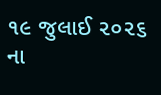૧૯ જુલાઈ ૨૦૨૬ ના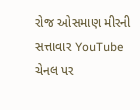રોજ ઓસમાણ મીરની સત્તાવાર YouTube ચેનલ પર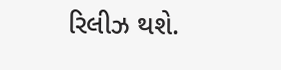રિલીઝ થશે.